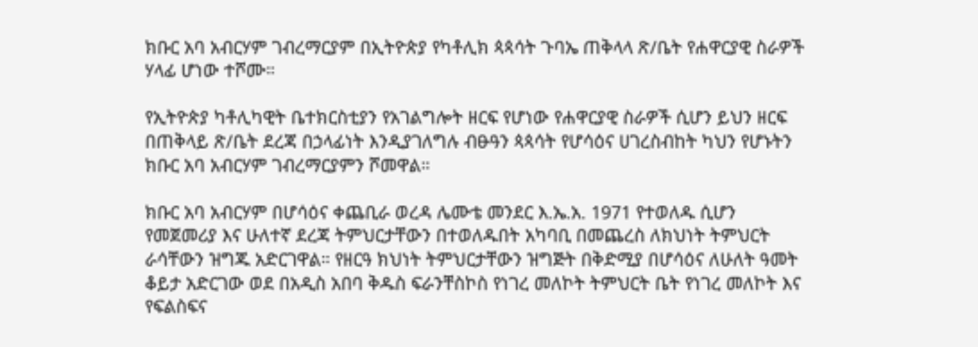ክቡር አባ አብርሃም ገብረማርያም በኢትዮጵያ የካቶሊክ ጳጳሳት ጉባኤ ጠቅላላ ጽ/ቤት የሐዋርያዊ ስራዎች ሃላፊ ሆነው ተሾሙ።

የኢትዮጵያ ካቶሊካዊት ቤተክርስቲያን የአገልግሎት ዘርፍ የሆነው የሐዋርያዊ ስራዎች ሲሆን ይህን ዘርፍ በጠቅላይ ጽ/ቤት ደረጃ በኃላፊነት እንዲያገለግሉ ብፁዓን ጳጳሳት የሆሳዕና ሀገረስብከት ካህን የሆኑትን ክቡር አባ አብርሃም ገብረማርያምን ሾመዋል።

ክቡር አባ አብርሃም በሆሳዕና ቀጨቢራ ወረዳ ሌሙቴ መንደር እ.ኤ.አ. 1971 የተወለዱ ሲሆን የመጀመሪያ እና ሁለተኛ ደረጃ ትምህርታቸውን በተወለዱበት አካባቢ በመጨረስ ለክህነት ትምህርት ራሳቸውን ዝግጁ አድርገዋል። የዘርዓ ክህነት ትምህርታቸውን ዝግጅት በቅድሚያ በሆሳዕና ለሁለት ዓመት ቆይታ አድርገው ወደ በአዲስ አበባ ቅዱስ ፍራንቸስኮስ የነገረ መለኮት ትምህርት ቤት የነገረ መለኮት እና የፍልስፍና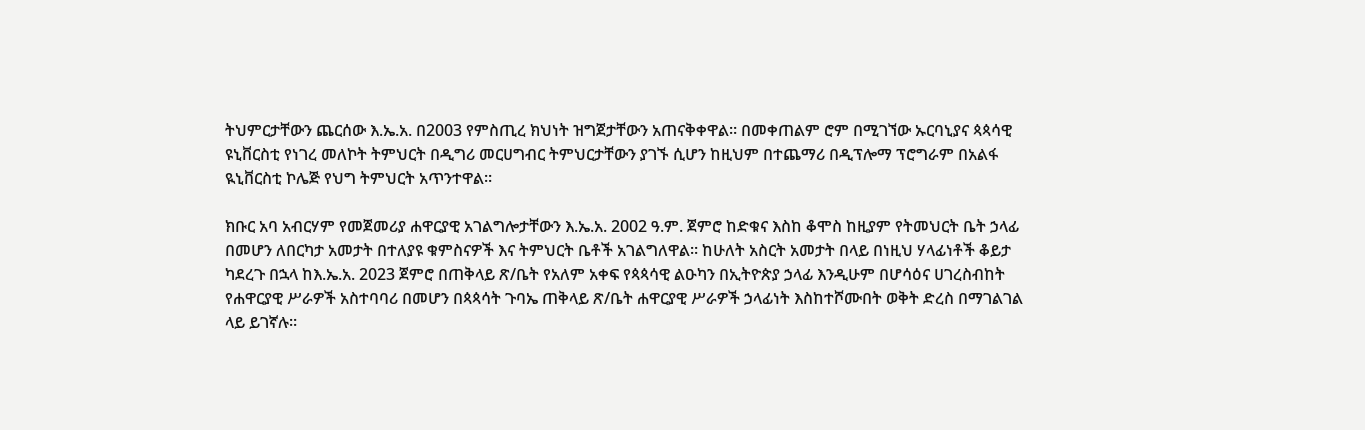ትህምርታቸውን ጨርሰው እ.ኤ.አ. በ2003 የምስጢረ ክህነት ዝግጀታቸውን አጠናቅቀዋል። በመቀጠልም ሮም በሚገኘው ኡርባኒያና ጳጳሳዊ ዩኒቨርስቲ የነገረ መለኮት ትምህርት በዲግሪ መርሀግብር ትምህርታቸውን ያገኙ ሲሆን ከዚህም በተጨማሪ በዲፕሎማ ፕሮግራም በአልፋ ዪኒቨርስቲ ኮሌጅ የህግ ትምህርት አጥንተዋል።

ክቡር አባ አብርሃም የመጀመሪያ ሐዋርያዊ አገልግሎታቸውን እ.ኤ.አ. 2002 ዓ.ም. ጀምሮ ከድቁና እስከ ቆሞስ ከዚያም የትመህርት ቤት ኃላፊ በመሆን ለበርካታ አመታት በተለያዩ ቁምስናዎች እና ትምህርት ቤቶች አገልግለዋል። ከሁለት አስርት አመታት በላይ በነዚህ ሃላፊነቶች ቆይታ ካደረጉ በኋላ ከእ.ኤ.አ. 2023 ጀምሮ በጠቅላይ ጽ/ቤት የአለም አቀፍ የጳጳሳዊ ልዑካን በኢትዮጵያ ኃላፊ እንዲሁም በሆሳዕና ሀገረስብከት የሐዋርያዊ ሥራዎች አስተባባሪ በመሆን በጳጳሳት ጉባኤ ጠቅላይ ጽ/ቤት ሐዋርያዊ ሥራዎች ኃላፊነት እስከተሾሙበት ወቅት ድረስ በማገልገል ላይ ይገኛሉ።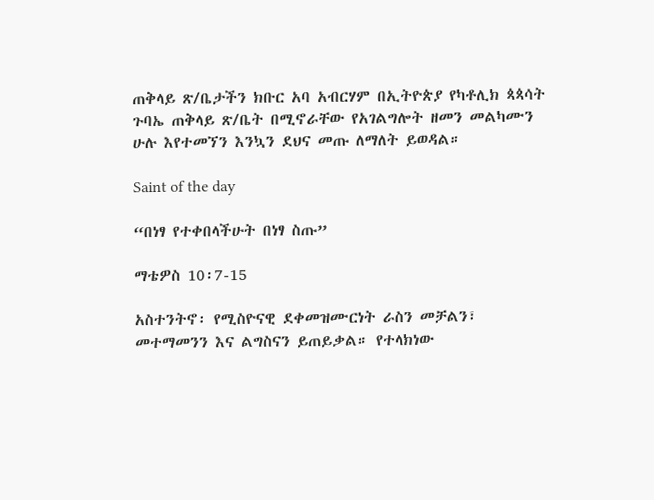ጠቅላይ ጽ/ቤታችን ክቡር አባ አብርሃም በኢትዮጵያ የካቶሊክ ጳጳሳት ጉባኤ ጠቅላይ ጽ/ቤት በሚኖራቸው የአገልግሎት ዘመን መልካሙን ሁሉ እየተመኘን እንኳን ደህና መጡ ለማለት ይወዳል።

Saint of the day

“በነፃ የተቀበላችሁት በነፃ ስጡ”

ማቴዎስ 10፡7-15

አስተንትኖ፡ የሚስዮናዊ ደቀመዝሙርነት ራስን መቻልን፣ መተማመንን እና ልግስናን ይጠይቃል። የተላክነው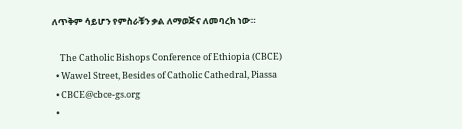ለጥቅም ሳይሆን የምስራቹን ቃል ለማወጅና ለመባረክ ነው።

    The Catholic Bishops Conference of Ethiopia (CBCE)
  • Wawel Street, Besides of Catholic Cathedral, Piassa
  • CBCE@cbce-gs.org
  •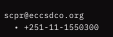scpr@eccsdco.org
  • +251-11-1550300